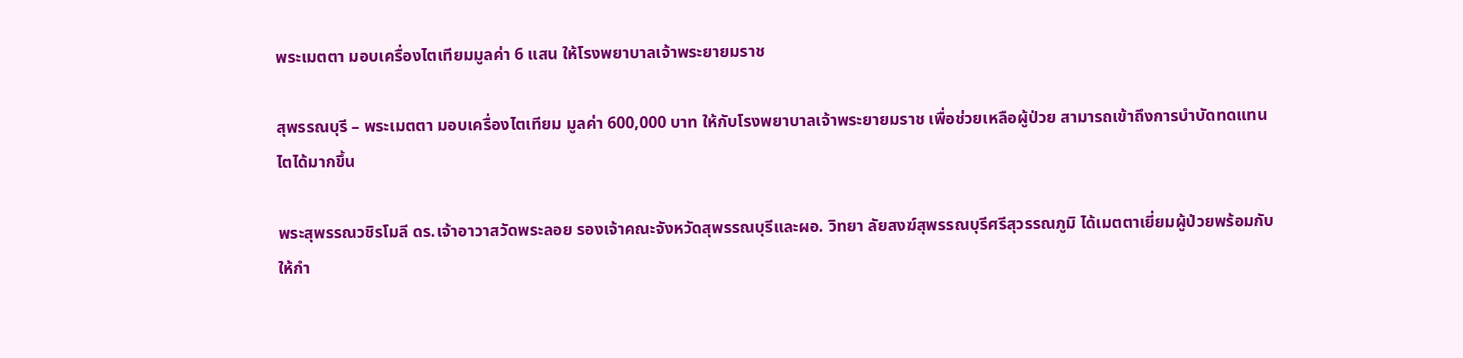พระเมตตา มอบเครื่องไตเทียมมูลค่า 6 แสน ให้โรงพยาบาลเจ้าพระยายมราช

สุพรรณบุรี – พระเมตตา มอบเครื่องไตเทียม มูลค่า 600,000 บาท ให้กับโรงพยาบาลเจ้าพระยายมราช เพื่อช่วยเหลือผู้ป่วย สามารถเข้าถึงการบำบัดทดแทนไตได้มากขึ้น

พระสุพรรณวชิรโมลี ดร.เจ้าอาวาสวัดพระลอย รองเจ้าคณะจังหวัดสุพรรณบุรีและผอ. วิทยา ลัยสงฆ์สุพรรณบุรีศรีสุวรรณภูมิ ได้เมตตาเยี่ยมผู้ป่วยพร้อมกับให้กำ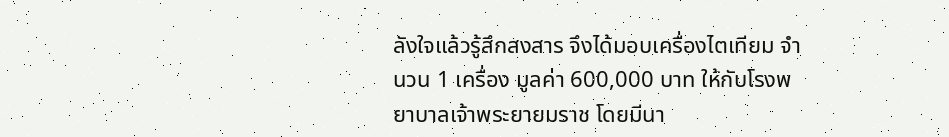ลังใจแล้วรู้สึกสงสาร จึงได้มอบเครื่องไตเทียม จำนวน 1 เครื่อง มูลค่า 600,000 บาท ให้กับโรงพยาบาลเจ้าพระยายมราช โดยมีนา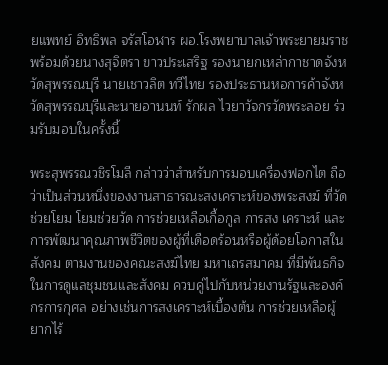ยแพทย์ อิทธิพล จรัสโอฬาร ผอ.โรงพยาบาลเจ้าพระยายมราช พร้อมด้วยนางสุจิตรา ขาวประเสริฐ รองนายกเหล่ากาชาดจังหวัดสุพรรณบุรี นายเชาวลิต ทวีไทย รองประธานหอการค้าจังหวัดสุพรรณบุรีและนายอานนท์ รักผล ไวยาวัจกรวัดพระลอย ร่วมรับมอบในครั้งนี้

พระสุพรรณวชิรโมลี กล่าวว่าสำหรับการมอบเครื่องฟอกไต ถือว่าเป็นส่วนหนึ่งของงานสาธารณะสงเคราะห์ของพระสงฆ์ ที่วัดช่วยโยม โยมช่วยวัด การช่วยเหลือเกื้อกูล การสง เคราะห์ และการพัฒนาคุณภาพชีวิตของผู้ที่เดือดร้อนหรือผู้ด้อยโอกาสในสังคม ตามงานของคณะสงฆ์ไทย มหาเถรสมาคม ที่มีพันธกิจในการดูแลชุมชนและสังคม ควบคู่ไปกับหน่วยงานรัฐและองค์กรการกุศล อย่างเช่นการสงเคราะห์เบื้องต้น การช่วยเหลือผู้ยากไร้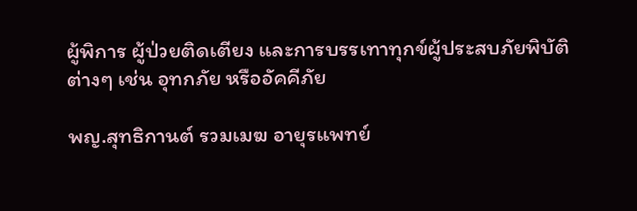ผู้พิการ ผู้ป่วยติดเตียง และการบรรเทาทุกข์ผู้ประสบภัยพิบัติต่างๆ เช่น อุทกภัย หรืออัคคีภัย

พญ.สุทธิกานต์ รวมเมฆ อายุรแพทย์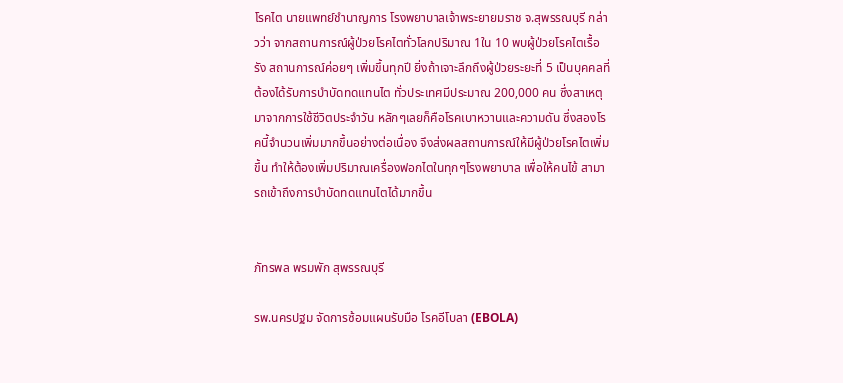โรคไต นายแพทย์ชำนาญการ โรงพยาบาลเจ้าพระยายมราช จ.สุพรรณบุรี กล่าวว่า จากสถานการณ์ผู้ป่วยโรคไตทั่วโลกปริมาณ 1ใน 10 พบผู้ป่วยโรคไตเรื้อรัง สถานการณ์ค่อยๆ เพิ่มขึ้นทุกปี ยิ่งถ้าเจาะลึกถึงผู้ป่วยระยะที่ 5 เป็นบุคคลที่ต้องได้รับการบำบัดทดแทนไต ทั่วประเทศมีประมาณ 200,000 คน ซึ่งสาเหตุมาจากการใช้ชีวิตประจำวัน หลักๆเลยก็คือโรคเบาหวานและความดัน ซึ่งสองโรคนี้จำนวนเพิ่มมากขึ้นอย่างต่อเนื่อง จึงส่งผลสถานการณ์ให้มีผู้ป่วยโรคไตเพิ่มขึ้น ทำให้ต้องเพิ่มปริมาณเครื่องฟอกไตในทุกๆโรงพยาบาล เพื่อให้คนไข้ สามารถเข้าถึงการบำบัดทดแทนไตได้มากขึ้น


ภัทรพล พรมพัก สุพรรณบุรี

รพ.นครปฐม จัดการซ้อมแผนรับมือ โรคอีโบลา (EBOLA)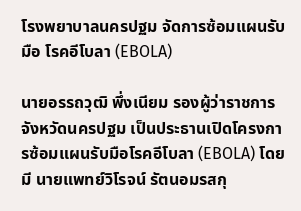โรงพยาบาลนครปฐม จัดการซ้อมแผนรับมือ โรคอีโบลา (EBOLA)

นายอรรถวุฒิ พึ่งเนียม รองผู้ว่าราชการจังหวัดนครปฐม เป็นประธานเปิดโครงการซ้อมแผนรับมือโรคอีโบลา (EBOLA) โดยมี นายแพทย์วิโรจน์ รัตนอมรสกุ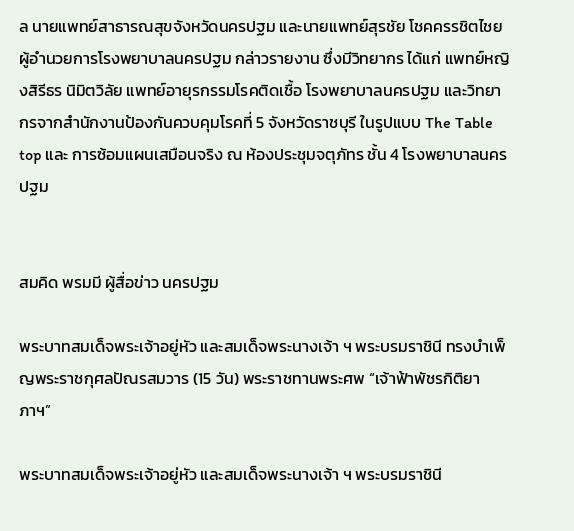ล นายแพทย์สาธารณสุขจังหวัดนครปฐม และนายแพทย์สุรชัย โชคครรชิตไชย ผู้อำนวยการโรงพยาบาลนครปฐม กล่าวรายงาน ซึ่งมีวิทยากร ได้แก่ แพทย์หญิงสิรีธร นิมิตวิลัย แพทย์อายุรกรรมโรคติดเชื้อ โรงพยาบาลนครปฐม และวิทยากรจากสำนักงานป้องกันควบคุมโรคที่ 5 จังหวัดราชบุรี ในรูปแบบ The Table top และ การซ้อมแผนเสมือนจริง ณ ห้องประชุมจตุภัทร ชั้น 4 โรงพยาบาลนครปฐม


สมคิด พรมมี ผู้สื่อข่าว นครปฐม

พระบาทสมเด็จพระเจ้าอยู่หัว และสมเด็จพระนางเจ้า ฯ พระบรมราชินี ทรงบำเพ็ญพระราชกุศลปัณรสมวาร (15 วัน) พระราชทานพระศพ “เจ้าฟ้าพัชรกิติยาภาฯ”

พระบาทสมเด็จพระเจ้าอยู่หัว และสมเด็จพระนางเจ้า ฯ พระบรมราชินี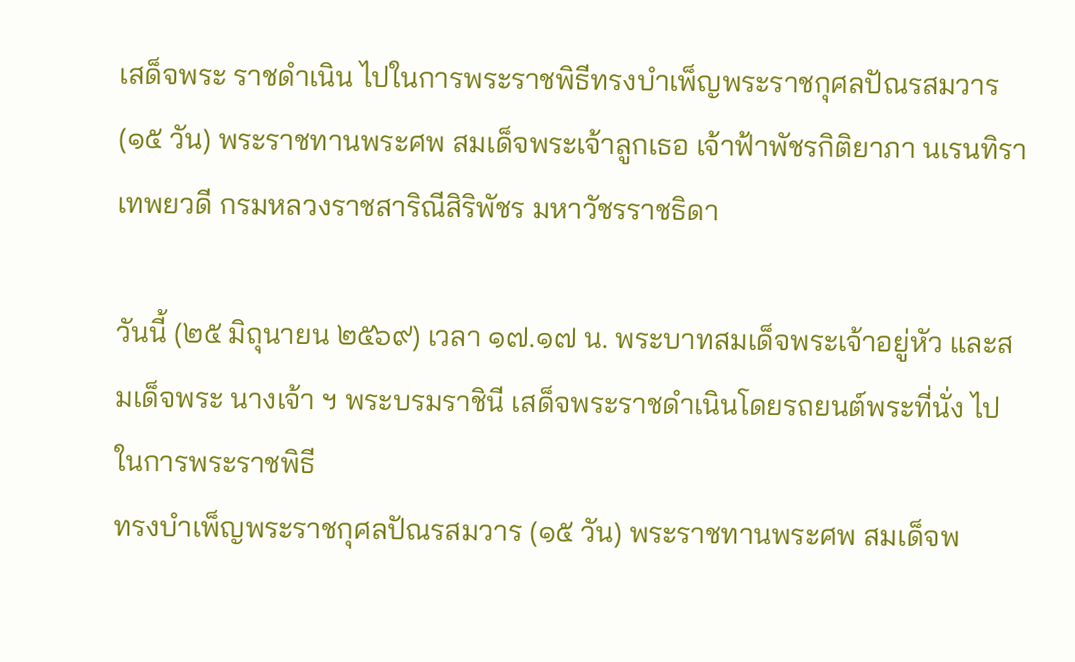เสด็จพระ ราชดำเนิน ไปในการพระราชพิธีทรงบำเพ็ญพระราชกุศลปัณรสมวาร (๑๕ วัน) พระราชทานพระศพ สมเด็จพระเจ้าลูกเธอ เจ้าฟ้าพัชรกิติยาภา นเรนทิราเทพยวดี กรมหลวงราชสาริณีสิริพัชร มหาวัชรราชธิดา

วันนี้ (๒๕ มิถุนายน ๒๕๖๙) เวลา ๑๗.๑๗ น. พระบาทสมเด็จพระเจ้าอยู่หัว และสมเด็จพระ นางเจ้า ฯ พระบรมราชินี เสด็จพระราชดำเนินโดยรถยนต์พระที่นั่ง ไปในการพระราชพิธี
ทรงบำเพ็ญพระราชกุศลปัณรสมวาร (๑๕ วัน) พระราชทานพระศพ สมเด็จพ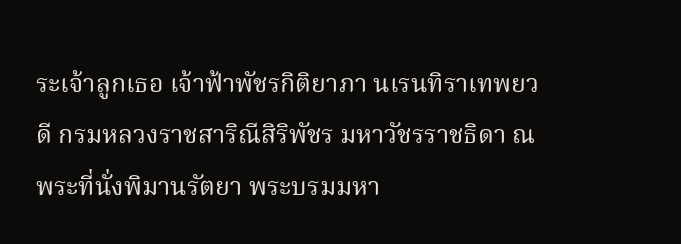ระเจ้าลูกเธอ เจ้าฟ้าพัชรกิติยาภา นเรนทิราเทพยวดี กรมหลวงราชสาริณีสิริพัชร มหาวัชรราชธิดา ณ พระที่นั่งพิมานรัตยา พระบรมมหา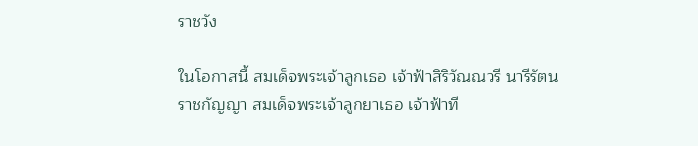ราชวัง

ในโอกาสนี้ สมเด็จพระเจ้าลูกเธอ เจ้าฟ้าสิริวัณณวรี นารีรัตนราชกัญญา สมเด็จพระเจ้าลูกยาเธอ เจ้าฟ้าที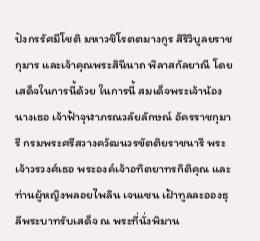ปังกรรัศมีโชติ มหาวชิโรตตมางกูร สิริวิบูลยราชกุมาร และเจ้าคุณพระสินีนาถ พิลาสกัลยาณี โดยเสด็จในการนี้ด้วย ในการนี้ สมเด็จพระเจ้าน้องนางเธอ เจ้าฟ้าจุฬาภรณวลัยลักษณ์ อัครราชกุมารี กรมพระศรีสวางควัฒนวรขัตติยราชนารี พระเจ้าวรวงศ์เธอ พระองค์เจ้าอทิตยาทรกิติคุณ และท่านผู้หญิงพลอยไพลิน เจนเซน เฝ้าทูลละอองธุลีพระบาทรับเสด็จ ณ พระที่นั่งพิมาน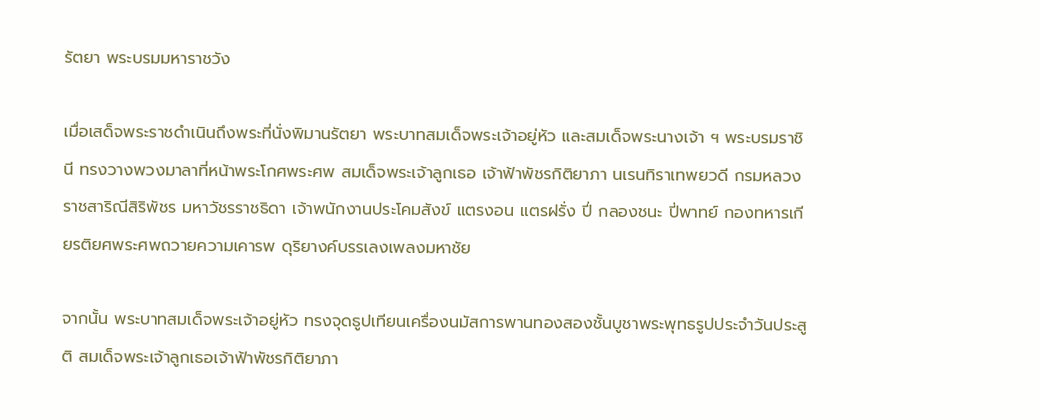รัตยา พระบรมมหาราชวัง

เมื่อเสด็จพระราชดำเนินถึงพระที่นั่งพิมานรัตยา พระบาทสมเด็จพระเจ้าอยู่หัว และสมเด็จพระนางเจ้า ฯ พระบรมราชินี ทรงวางพวงมาลาที่หน้าพระโกศพระศพ สมเด็จพระเจ้าลูกเธอ เจ้าฟ้าพัชรกิติยาภา นเรนทิราเทพยวดี กรมหลวงราชสาริณีสิริพัชร มหาวัชรราชธิดา เจ้าพนักงานประโคมสังข์ แตรงอน แตรฝรั่ง ปี่ กลองชนะ ปี่พาทย์ กองทหารเกียรติยศพระศพถวายความเคารพ ดุริยางค์บรรเลงเพลงมหาชัย

จากนั้น พระบาทสมเด็จพระเจ้าอยู่หัว ทรงจุดธูปเทียนเครื่องนมัสการพานทองสองชั้นบูชาพระพุทธรูปประจำวันประสูติ สมเด็จพระเจ้าลูกเธอเจ้าฟ้าพัชรกิติยาภา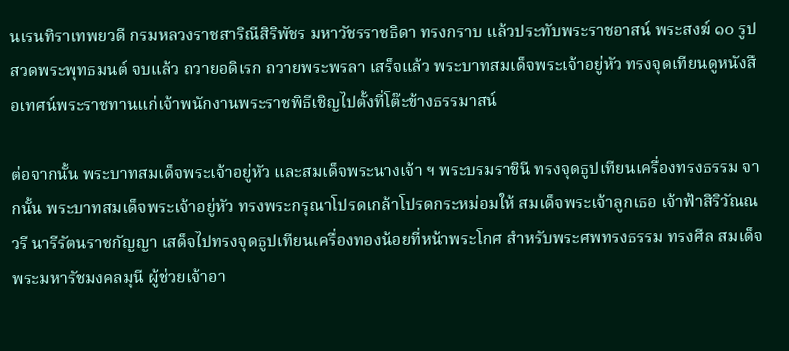นเรนทิราเทพยวดี กรมหลวงราชสาริณีสิริพัชร มหาวัชรราชธิดา ทรงกราบ แล้วประทับพระราชอาสน์ พระสงฆ์ ๑๐ รูป สวดพระพุทธมนต์ จบแล้ว ถวายอดิเรก ถวายพระพรลา เสร็จแล้ว พระบาทสมเด็จพระเจ้าอยู่หัว ทรงจุดเทียนดูหนังสือเทศน์พระราชทานแก่เจ้าพนักงานพระราชพิธีเชิญไปตั้งที่โต๊ะข้างธรรมาสน์

ต่อจากนั้น พระบาทสมเด็จพระเจ้าอยู่หัว และสมเด็จพระนางเจ้า ฯ พระบรมราชินี ทรงจุดธูปเทียนเครื่องทรงธรรม จากนั้น พระบาทสมเด็จพระเจ้าอยู่หัว ทรงพระกรุณาโปรดเกล้าโปรดกระหม่อมให้ สมเด็จพระเจ้าลูกเธอ เจ้าฟ้าสิริวัณณวรี นารีรัตนราชกัญญา เสด็จไปทรงจุดธูปเทียนเครื่องทองน้อยที่หน้าพระโกศ สำหรับพระศพทรงธรรม ทรงศีล สมเด็จพระมหารัชมงคลมุนี ผู้ช่วยเจ้าอา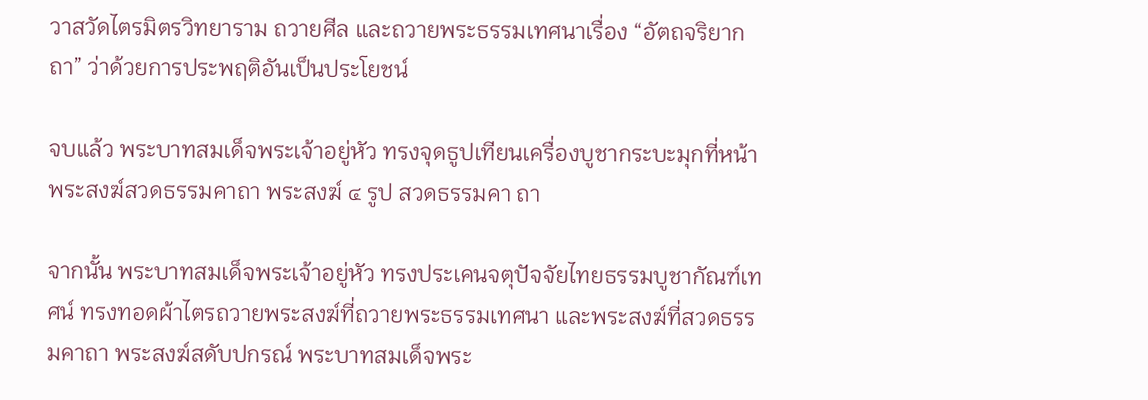วาสวัดไตรมิตรวิทยาราม ถวายศีล และถวายพระธรรมเทศนาเรื่อง “อัตถจริยากถา” ว่าด้วยการประพฤติอันเป็นประโยชน์

จบแล้ว พระบาทสมเด็จพระเจ้าอยู่หัว ทรงจุดธูปเทียนเครื่องบูชากระบะมุกที่หน้าพระสงฆ์สวดธรรมคาถา พระสงฆ์ ๔ รูป สวดธรรมคา ถา

จากนั้น พระบาทสมเด็จพระเจ้าอยู่หัว ทรงประเคนจตุปัจจัยไทยธรรมบูชากัณฑ์เทศน์ ทรงทอดผ้าไตรถวายพระสงฆ์ที่ถวายพระธรรมเทศนา และพระสงฆ์ที่สวดธรรมคาถา พระสงฆ์สดับปกรณ์ พระบาทสมเด็จพระ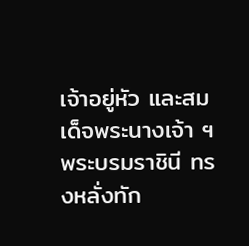เจ้าอยู่หัว และสมเด็จพระนางเจ้า ฯพระบรมราชินี ทรงหลั่งทัก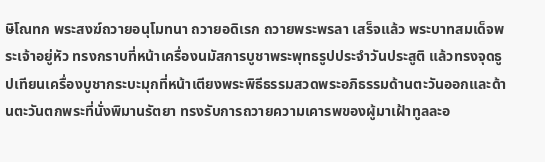ษิโณทก พระสงฆ์ถวายอนุโมทนา ถวายอดิเรก ถวายพระพรลา เสร็จแล้ว พระบาทสมเด็จพระเจ้าอยู่หัว ทรงกราบที่หน้าเครื่องนมัสการบูชาพระพุทธรูปประจำวันประสูติ แล้วทรงจุดธูปเทียนเครื่องบูชากระบะมุกที่หน้าเตียงพระพิธีธรรมสวดพระอภิธรรมด้านตะวันออกและด้านตะวันตกพระที่นั่งพิมานรัตยา ทรงรับการถวายความเคารพของผู้มาเฝ้าทูลละอ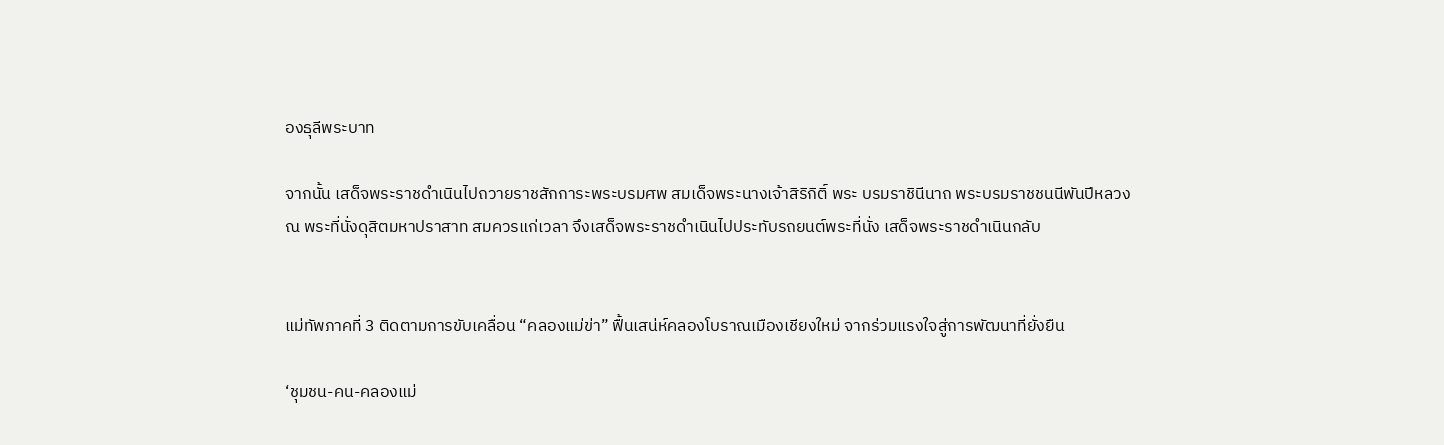องธุลีพระบาท

จากนั้น เสด็จพระราชดำเนินไปถวายราชสักการะพระบรมศพ สมเด็จพระนางเจ้าสิริกิติ์ พระ บรมราชินีนาถ พระบรมราชชนนีพันปีหลวง ณ พระที่นั่งดุสิตมหาปราสาท สมควรแก่เวลา จึงเสด็จพระราชดำเนินไปประทับรถยนต์พระที่นั่ง เสด็จพระราชดำเนินกลับ


แม่ทัพภาคที่ 3 ติดตามการขับเคลื่อน “คลองแม่ข่า” ฟื้นเสน่ห์คลองโบราณเมืองเชียงใหม่ จากร่วมแรงใจสู่การพัฒนาที่ยั่งยืน

‘ชุมชน-คน-คลองแม่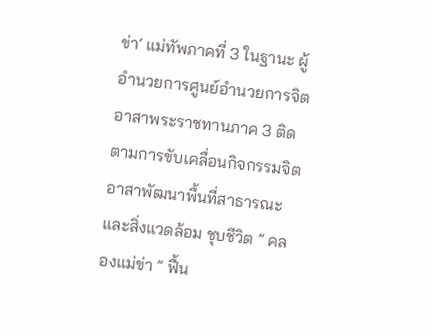ข่า’ แม่ทัพภาคที่ 3 ในฐานะ ผู้อำนวยการศูนย์อำนวยการจิตอาสาพระราชทานภาค 3 ติดตามการขับเคลื่อนกิจกรรมจิตอาสาพัฒนาพื้นที่สาธารณะและสิ่งแวดล้อม ชุบชีวิต ” คลองแม่ข่า ” ฟื้น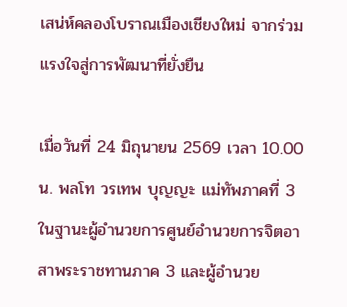เสน่ห์คลองโบราณเมืองเชียงใหม่ จากร่วมแรงใจสู่การพัฒนาที่ยั่งยืน

เมื่อวันที่ 24 มิถุนายน 2569 เวลา 10.00 น. พลโท วรเทพ บุญญะ แม่ทัพภาคที่ 3 ในฐานะผู้อำนวยการศูนย์อำนวยการจิตอาสาพระราชทานภาค 3 และผู้อำนวย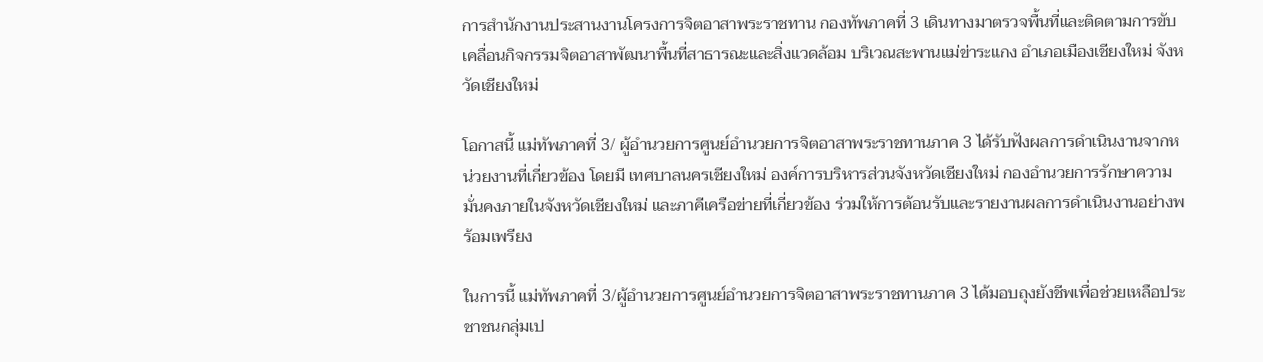การสำนักงานประสานงานโครงการจิตอาสาพระราชทาน กองทัพภาคที่ 3 เดินทางมาตรวจพื้นที่และติดตามการขับเคลื่อนกิจกรรมจิตอาสาพัฒนาพื้นที่สาธารณะและสิ่งแวดล้อม บริเวณสะพานแม่ข่าระแกง อำเภอเมืองเชียงใหม่ จังหวัดเชียงใหม่

โอกาสนี้ แม่ทัพภาคที่ 3/ ผู้อำนวยการศูนย์อำนวยการจิตอาสาพระราชทานภาค 3 ได้รับฟังผลการดำเนินงานจากหน่วยงานที่เกี่ยวข้อง โดยมี เทศบาลนครเชียงใหม่ องค์การบริหารส่วนจังหวัดเชียงใหม่ กองอำนวยการรักษาความมั่นคงภายในจังหวัดเชียงใหม่ และภาคีเครือข่ายที่เกี่ยวข้อง ร่วมให้การต้อนรับและรายงานผลการดำเนินงานอย่างพร้อมเพรียง

ในการนี้ แม่ทัพภาคที่ 3/ผู้อำนวยการศูนย์อำนวยการจิตอาสาพระราชทานภาค 3 ได้มอบถุงยังชีพเพื่อช่วยเหลือประชาชนกลุ่มเป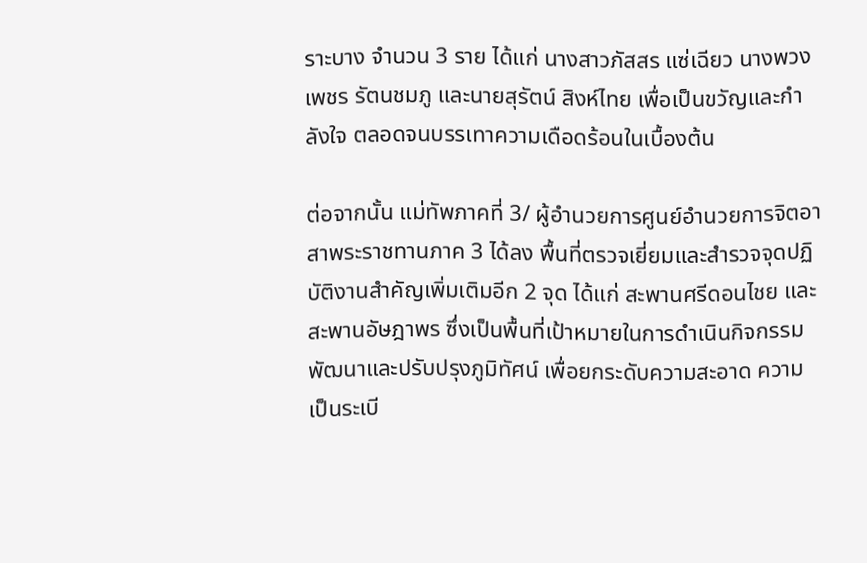ราะบาง จำนวน 3 ราย ได้แก่ นางสาวภัสสร แซ่เฉียว นางพวงเพชร รัตนชมภู และนายสุรัตน์ สิงห์ไทย เพื่อเป็นขวัญและกำลังใจ ตลอดจนบรรเทาความเดือดร้อนในเบื้องต้น

ต่อจากนั้น แม่ทัพภาคที่ 3/ ผู้อำนวยการศูนย์อำนวยการจิตอาสาพระราชทานภาค 3 ได้ลง พื้นที่ตรวจเยี่ยมและสำรวจจุดปฏิบัติงานสำคัญเพิ่มเติมอีก 2 จุด ได้แก่ สะพานศรีดอนไชย และสะพานอัษฎาพร ซึ่งเป็นพื้นที่เป้าหมายในการดำเนินกิจกรรมพัฒนาและปรับปรุงภูมิทัศน์ เพื่อยกระดับความสะอาด ความเป็นระเบี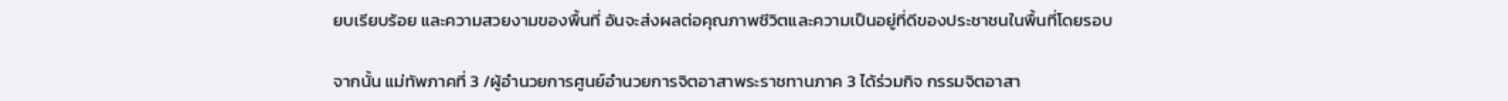ยบเรียบร้อย และความสวยงามของพื้นที่ อันจะส่งผลต่อคุณภาพชีวิตและความเป็นอยู่ที่ดีของประชาชนในพื้นที่โดยรอบ

จากนั้น แม่ทัพภาคที่ 3 /ผู้อำนวยการศูนย์อำนวยการจิตอาสาพระราชทานภาค 3 ได้ร่วมกิจ กรรมจิตอาสา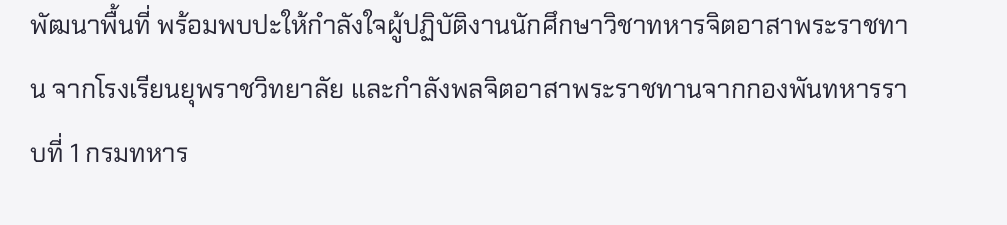พัฒนาพื้นที่ พร้อมพบปะให้กำลังใจผู้ปฏิบัติงานนักศึกษาวิชาทหารจิตอาสาพระราชทาน จากโรงเรียนยุพราชวิทยาลัย และกำลังพลจิตอาสาพระราชทานจากกองพันทหารราบที่ 1 กรมทหาร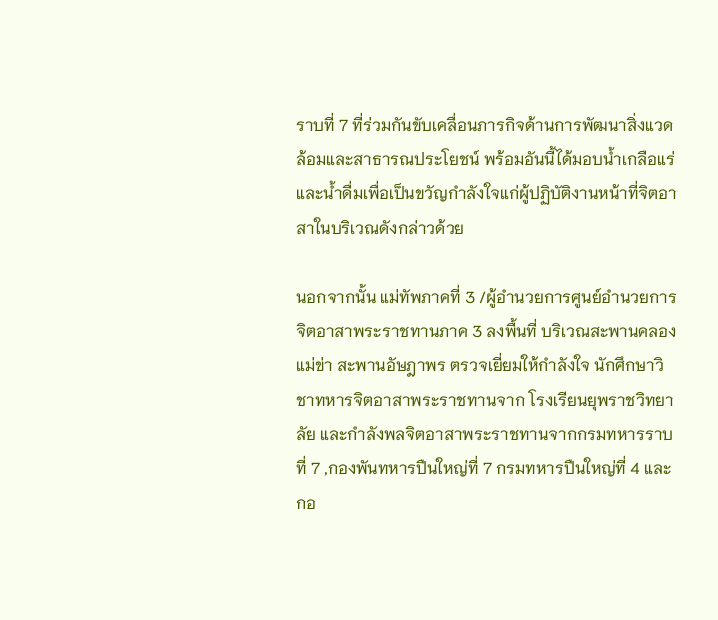ราบที่ 7 ที่ร่วมกันขับเคลื่อนภารกิจด้านการพัฒนาสิ่งแวดล้อมและสาธารณประโยชน์ พร้อมอันนี้ได้มอบน้ำเกลือแร่และน้ำดื่มเพื่อเป็นขวัญกำลังใจแก่ผู้ปฏิบัติงานหน้าที่จิตอาสาในบริเวณดังกล่าวด้วย

นอกจากนั้น แม่ทัพภาคที่ 3 /ผู้อำนวยการศูนย์อำนวยการจิตอาสาพระราชทานภาค 3 ลงพื้นที่ บริเวณสะพานคลองแม่ข่า สะพานอัษฎาพร ตรวจเยี่ยมให้กำลังใจ นักศึกษาวิชาทหารจิตอาสาพระราชทานจาก โรงเรียนยุพราชวิทยาลัย และกำลังพลจิตอาสาพระราชทานจากกรมทหารราบที่ 7 ,กองพันทหารปืนใหญ่ที่ 7 กรมทหารปืนใหญ่ที่ 4 และกอ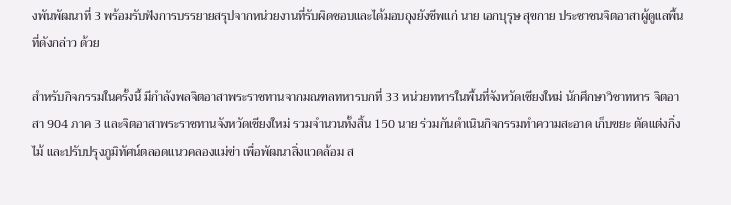งพันพัฒนาที่ 3 พร้อมรับฟังการบรรยายสรุปจากหน่วยงานที่รับผิดชอบและได้มอบถุงยังชีพแก่ นาย เอกบุรุษ สุขกาย ประชาชนจิตอาสาผู้ดูแลพื้นที่ดังกล่าว ด้วย

สำหรับกิจกรรมในครั้งนี้ มีกำลังพลจิตอาสาพระราชทานจากมณฑลทหารบกที่ 33 หน่วยทหารในพื้นที่จังหวัดเชียงใหม่ นักศึกษาวิชาทหาร จิตอาสา 904 ภาค 3 และจิตอาสาพระราชทานจังหวัดเชียงใหม่ รวมจำนวนทั้งสิ้น 150 นาย ร่วมกันดำเนินกิจกรรมทำความสะอาด เก็บขยะ ตัดแต่งกิ่งไม้ และปรับปรุงภูมิทัศน์ตลอดแนวคลองแม่ข่า เพื่อพัฒนาสิ่งแวดล้อม ส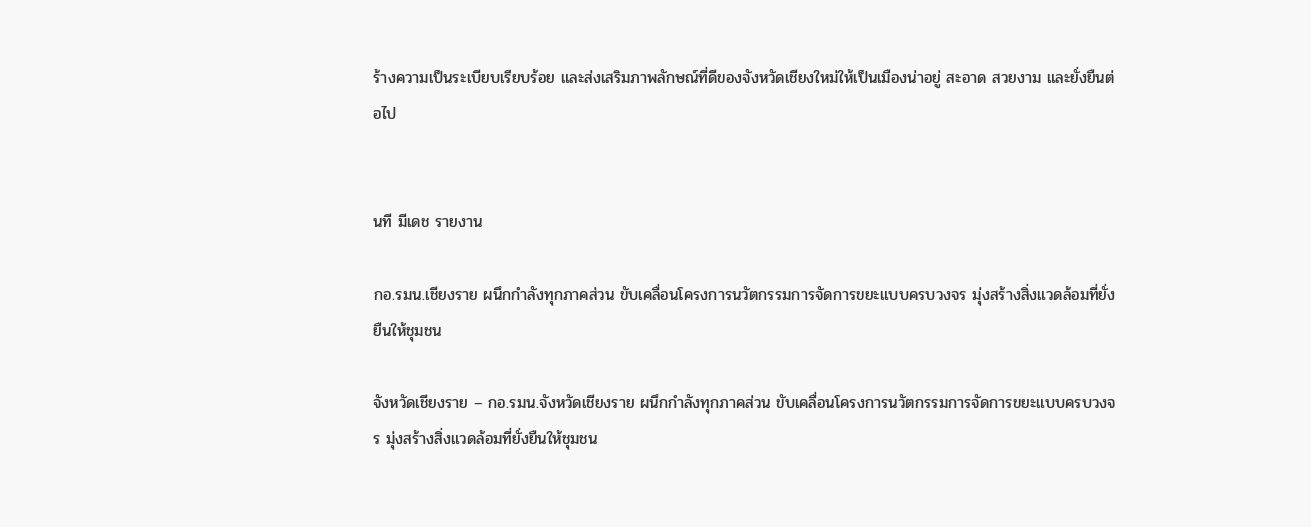ร้างความเป็นระเบียบเรียบร้อย และส่งเสริมภาพลักษณ์ที่ดีของจังหวัดเชียงใหม่ให้เป็นเมืองน่าอยู่ สะอาด สวยงาม และยั่งยืนต่อไป


นที มีเดช รายงาน

กอ.รมน.เชียงราย ผนึกกำลังทุกภาคส่วน ขับเคลื่อนโครงการนวัตกรรมการจัดการขยะแบบครบวงจร มุ่งสร้างสิ่งแวดล้อมที่ยั่งยืนให้ชุมชน

จังหวัดเชียงราย – กอ.รมน.จังหวัดเชียงราย ผนึกกำลังทุกภาคส่วน ขับเคลื่อนโครงการนวัตกรรมการจัดการขยะแบบครบวงจร มุ่งสร้างสิ่งแวดล้อมที่ยั่งยืนให้ชุมชน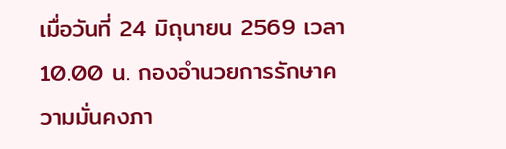เมื่อวันที่ 24 มิถุนายน 2569 เวลา 10.00 น. กองอำนวยการรักษาความมั่นคงภา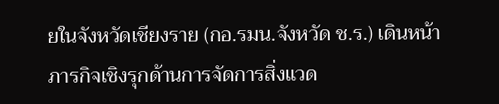ยในจังหวัดเชียงราย (กอ.รมน.จังหวัด ช.ร.) เดินหน้าภารกิจเชิงรุกด้านการจัดการสิ่งแวด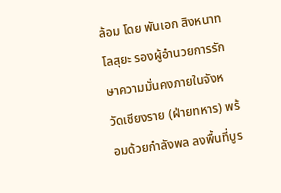ล้อม โดย พันเอก สิงหนาท โลสุยะ รองผู้อำนวยการรักษาความมั่นคงภายในจังหวัดเชียงราย (ฝ่ายทหาร) พร้อมด้วยกำลังพล ลงพื้นที่บูร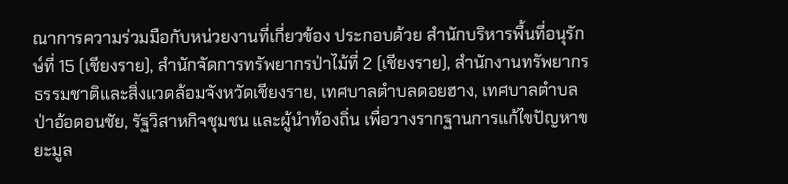ณาการความร่วมมือกับหน่วยงานที่เกี่ยวข้อง ประกอบด้วย สำนักบริหารพื้นที่อนุรักษ์ที่ 15 (เชียงราย), สำนักจัดการทรัพยากรป่าไม้ที่ 2 (เชียงราย), สำนักงานทรัพยากรธรรมชาติและสิ่งแวดล้อมจังหวัดเชียงราย, เทศบาลตำบลดอยฮาง, เทศบาลตำบลป่าอ้อดอนชัย, รัฐวิสาหกิจชุมชน และผู้นำท้องถิ่น เพื่อวางรากฐานการแก้ไขปัญหาขยะมูล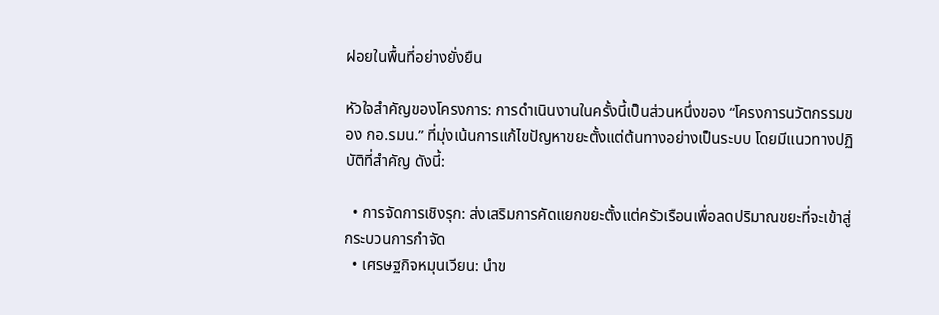ฝอยในพื้นที่อย่างยั่งยืน

หัวใจสำคัญของโครงการ: การดำเนินงานในครั้งนี้เป็นส่วนหนึ่งของ “โครงการนวัตกรรมของ กอ.รมน.” ที่มุ่งเน้นการแก้ไขปัญหาขยะตั้งแต่ต้นทางอย่างเป็นระบบ โดยมีแนวทางปฏิบัติที่สำคัญ ดังนี้:

  • การจัดการเชิงรุก: ส่งเสริมการคัดแยกขยะตั้งแต่ครัวเรือนเพื่อลดปริมาณขยะที่จะเข้าสู่กระบวนการกำจัด
  • เศรษฐกิจหมุนเวียน: นำข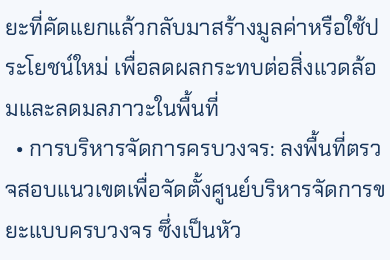ยะที่คัดแยกแล้วกลับมาสร้างมูลค่าหรือใช้ประโยชน์ใหม่ เพื่อลดผลกระทบต่อสิ่งแวดล้อมและลดมลภาวะในพื้นที่
  • การบริหารจัดการครบวงจร: ลงพื้นที่ตรวจสอบแนวเขตเพื่อจัดตั้งศูนย์บริหารจัดการขยะแบบครบวงจร ซึ่งเป็นหัว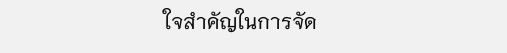ใจสำคัญในการจัด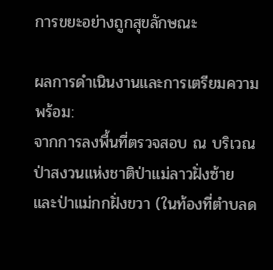การขยะอย่างถูกสุขลักษณะ

ผลการดำเนินงานและการเตรียมความพร้อม:
จากการลงพื้นที่ตรวจสอบ ณ บริเวณป่าสงวนแห่งชาติป่าแม่ลาวฝั่งซ้าย และป่าแม่กกฝั่งขวา (ในท้องที่ตำบลด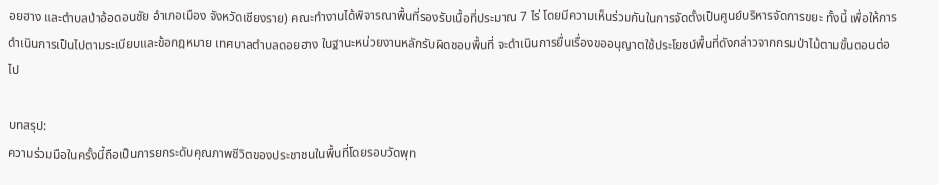อยฮาง และตำบลป่าอ้อดอนชัย อำเภอเมือง จังหวัดเชียงราย) คณะทำงานได้พิจารณาพื้นที่รองรับเนื้อที่ประมาณ 7 ไร่ โดยมีความเห็นร่วมกันในการจัดตั้งเป็นศูนย์บริหารจัดการขยะ ทั้งนี้ เพื่อให้การดำเนินการเป็นไปตามระเบียบและข้อกฎหมาย เทศบาลตำบลดอยฮาง ในฐานะหน่วยงานหลักรับผิดชอบพื้นที่ จะดำเนินการยื่นเรื่องขออนุญาตใช้ประโยชน์พื้นที่ดังกล่าวจากกรมป่าไม้ตามขั้นตอนต่อไป

บทสรุป:
ความร่วมมือในครั้งนี้ถือเป็นการยกระดับคุณภาพชีวิตของประชาชนในพื้นที่โดยรอบวัดพุท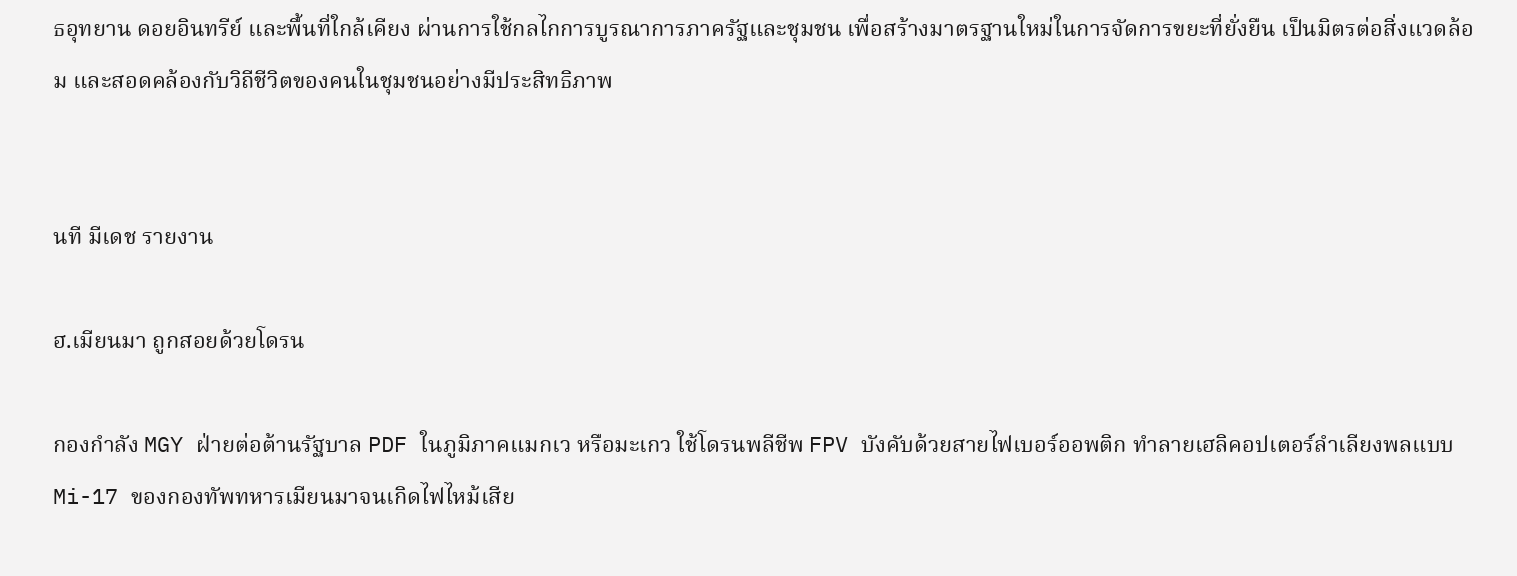ธอุทยาน ดอยอินทรีย์ และพื้นที่ใกล้เคียง ผ่านการใช้กลไกการบูรณาการภาครัฐและชุมชน เพื่อสร้างมาตรฐานใหม่ในการจัดการขยะที่ยั่งยืน เป็นมิตรต่อสิ่งแวดล้อม และสอดคล้องกับวิถีชีวิตของคนในชุมชนอย่างมีประสิทธิภาพ


นที มีเดช รายงาน

ฮ.เมียนมา ถูกสอยด้วยโดรน

กองกำลัง MGY ฝ่ายต่อต้านรัฐบาล PDF ในภูมิภาคแมกเว หรือมะเกว ใช้โดรนพลีชีพ FPV บังคับด้วยสายไฟเบอร์ออพติก ทำลายเฮลิคอปเตอร์ลำเลียงพลแบบ Mi-17 ของกองทัพทหารเมียนมาจนเกิดไฟไหม้เสีย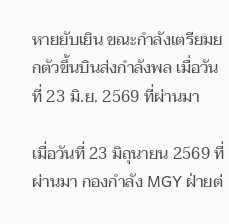หายยับเยิน ขณะกำลังเตรียมยกตัวขึ้นบินส่งกำลังพล เมื่อวันที่ 23 มิ.ย. 2569 ที่ผ่านมา

เมื่อวันที่ 23 มิถุนายน 2569 ที่ผ่านมา กองกำลัง MGY ฝ่ายต่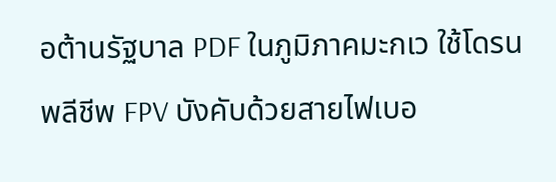อต้านรัฐบาล PDF ในภูมิภาคมะกเว ใช้โดรนพลีชีพ FPV บังคับด้วยสายไฟเบอ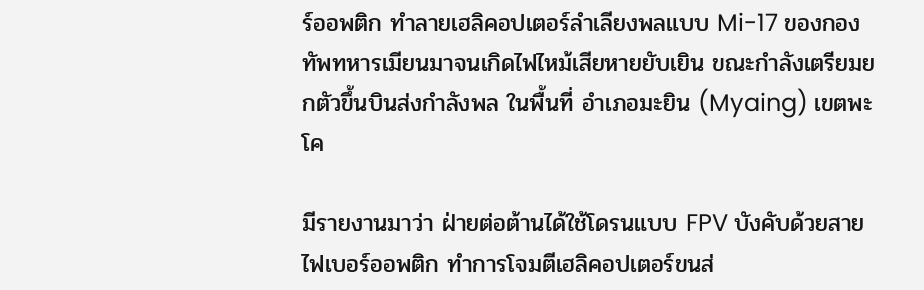ร์ออพติก ทำลายเฮลิคอปเตอร์ลำเลียงพลแบบ Mi-17 ของกองทัพทหารเมียนมาจนเกิดไฟไหม้เสียหายยับเยิน ขณะกำลังเตรียมยกตัวขึ้นบินส่งกำลังพล ในพื้นที่ อำเภอมะยิน (Myaing) เขตพะโค

มีรายงานมาว่า ฝ่ายต่อต้านได้ใช้โดรนแบบ FPV บังคับด้วยสายไฟเบอร์ออพติก ทำการโจมตีเฮลิคอปเตอร์ขนส่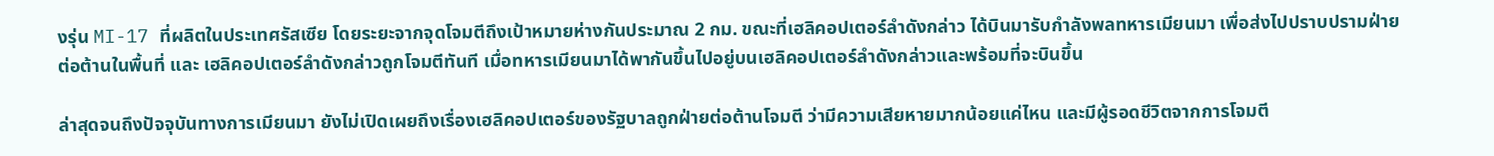งรุ่น MI-17 ที่ผลิตในประเทศรัสเซีย โดยระยะจากจุดโจมตีถึงเป้าหมายห่างกันประมาณ 2 กม. ขณะที่เฮลิคอปเตอร์ลำดังกล่าว ได้บินมารับกำลังพลทหารเมียนมา เพื่อส่งไปปราบปรามฝ่ายต่อต้านในพื้นที่ และ เฮลิคอปเตอร์ลำดังกล่าวถูกโจมตีทันที เมื่อทหารเมียนมาได้พากันขึ้นไปอยู่บนเฮลิคอปเตอร์ลำดังกล่าวและพร้อมที่จะบินขึ้น

ล่าสุดจนถึงปัจจุบันทางการเมียนมา ยังไม่เปิดเผยถึงเรื่องเฮลิคอปเตอร์ของรัฐบาลถูกฝ่ายต่อต้านโจมตี ว่ามีความเสียหายมากน้อยแค่ไหน และมีผู้รอดชีวิตจากการโจมตี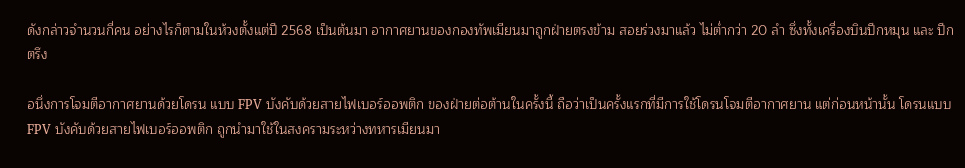ดังกล่าวจำนวนกี่คน อย่างไรก็ตามในห้วงตั้งแต่ปี 2568 เป็นต้นมา อากาศยานของกองทัพเมียนมาถูกฝ่ายตรงข้าม สอยร่วงมาแล้ว ไม่ต่ำกว่า 20 ลำ ซึ่งทั้งเครื่องบินปีกหมุน และ ปีกตรึง

อนึ่งการโจมตีอากาศยานด้วยโดรน แบบ FPV บังคับด้วยสายไฟเบอร์ออพติก ของฝ่ายต่อต้านในครั้งนี้ ถือว่าเป็นครั้งแรกที่มีการใช้โดรนโจมตีอากาศยาน แต่ก่อนหน้านั้น โดรนแบบ FPV บังคับด้วยสายไฟเบอร์ออพติก ถูกนำมาใช้ในสงครามระหว่างทหารเมียนมา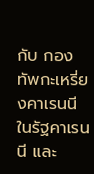กับ กอง ทัพกะเหรี่ยงคาเรนนี ในรัฐคาเรนนี และ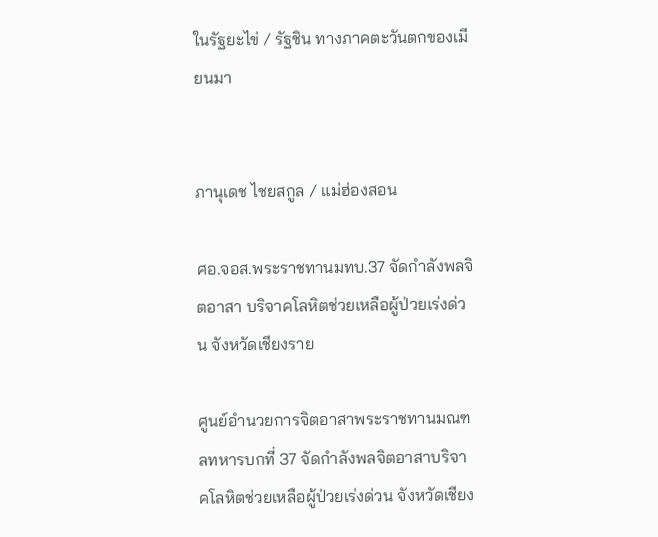ในรัฐยะไข่ / รัฐชิน ทางภาคตะวันตกของเมียนมา


ภานุเดช ไชยสกูล / แม่ฮ่องสอน

ศอ.จอส.พระราชทานมทบ.37 จัดกำลังพลจิตอาสา บริจาคโลหิตช่วยเหลือผู้ป่วยเร่งด่วน จังหวัดเชียงราย

ศูนย์อำนวยการจิตอาสาพระราชทานมณฑลทหารบกที่ 37 จัดกำลังพลจิตอาสาบริจาคโลหิตช่วยเหลือผู้ป่วยเร่งด่วน จังหวัดเชียง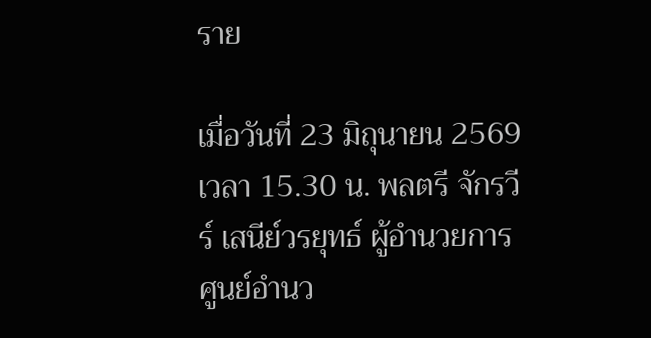ราย

เมื่อวันที่ 23 มิถุนายน 2569 เวลา 15.30 น. พลตรี จักรวีร์ เสนีย์วรยุทธ์ ผู้อำนวยการศูนย์อำนว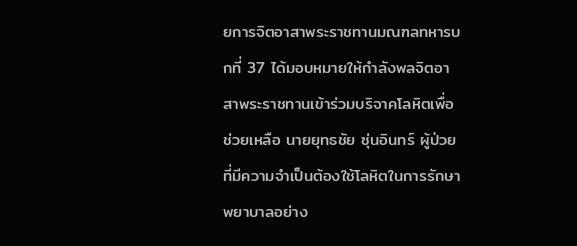ยการจิตอาสาพระราชทานมณฑลทหารบกที่ 37 ได้มอบหมายให้กำลังพลจิตอาสาพระราชทานเข้าร่วมบริจาคโลหิตเพื่อช่วยเหลือ นายยุทธชัย ซุ่นอินทร์ ผู้ป่วยที่มีความจำเป็นต้องใช้โลหิตในการรักษาพยาบาลอย่าง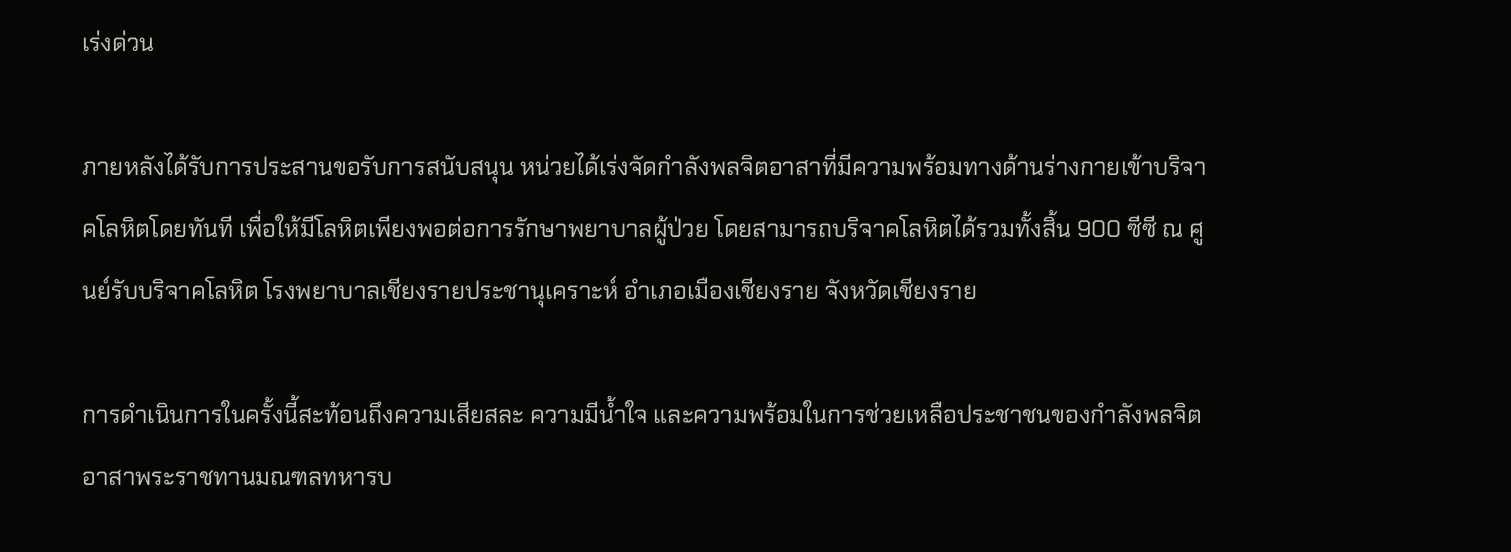เร่งด่วน

ภายหลังได้รับการประสานขอรับการสนับสนุน หน่วยได้เร่งจัดกำลังพลจิตอาสาที่มีความพร้อมทางด้านร่างกายเข้าบริจาคโลหิตโดยทันที เพื่อให้มีโลหิตเพียงพอต่อการรักษาพยาบาลผู้ป่วย โดยสามารถบริจาคโลหิตได้รวมทั้งสิ้น 900 ซีซี ณ ศูนย์รับบริจาคโลหิต โรงพยาบาลเชียงรายประชานุเคราะห์ อำเภอเมืองเชียงราย จังหวัดเชียงราย

การดำเนินการในครั้งนี้สะท้อนถึงความเสียสละ ความมีน้ำใจ และความพร้อมในการช่วยเหลือประชาชนของกำลังพลจิตอาสาพระราชทานมณฑลทหารบ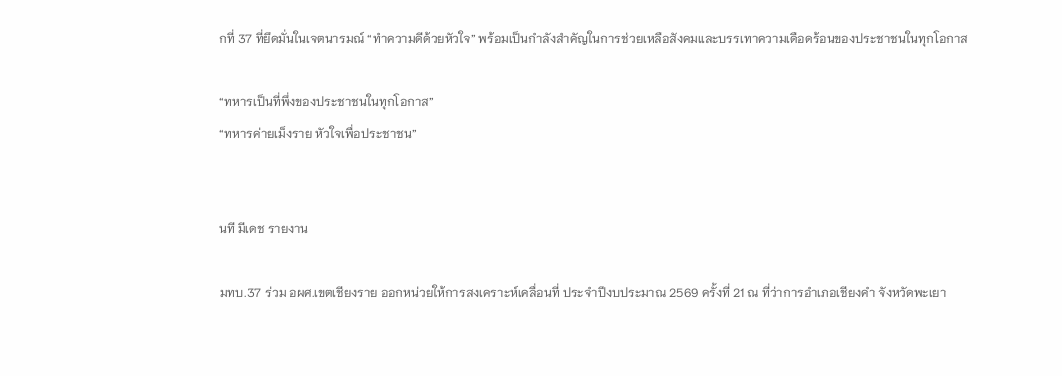กที่ 37 ที่ยึดมั่นในเจตนารมณ์ “ทำความดีด้วยหัวใจ” พร้อมเป็นกำลังสำคัญในการช่วยเหลือสังคมและบรรเทาความเดือดร้อนของประชาชนในทุกโอกาส

“ทหารเป็นที่พึ่งของประชาชนในทุกโอกาส”
“ทหารค่ายเม็งราย หัวใจเพื่อประชาชน”


นที มีเดช รายงาน

มทบ.37 ร่วม อผศ.เขตเชียงราย ออกหน่วยให้การสงเคราะห์เคลื่อนที่ ประจำปีงบประมาณ 2569 ครั้งที่ 21 ณ ที่ว่าการอำเภอเชียงคำ จังหวัดพะเยา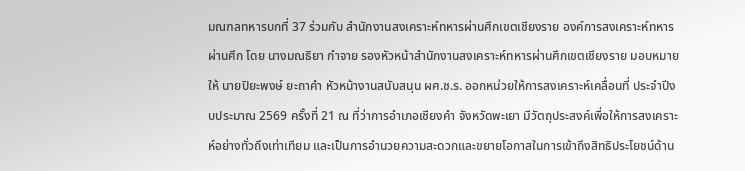มณฑลทหารบกที่ 37 ร่วมกับ สำนักงานสงเคราะห์ทหารผ่านศึกเขตเชียงราย องค์การสงเคราะห์ทหารผ่านศึก โดย นางมณธิยา กำจาย รองหัวหน้าสำนักงานสงเคราะห์ทหารผ่านศึกเขตเชียงราย มอบหมายให้ นายปิยะพงษ์ ยะถาคำ หัวหน้างานสนับสนุน ผศ.ช.ร. ออกหน่วยให้การสงเคราะห์เคลื่อนที่ ประจำปีงบประมาณ 2569 ครั้งที่ 21 ณ ที่ว่าการอำเภอเชียงคำ จังหวัดพะเยา มีวัตถุประสงค์เพื่อให้การสงเคราะห์อย่างทั่วถึงเท่าเทียม และเป็นการอำนวยความสะดวกและขยายโอกาสในการเข้าถึงสิทธิประโยชน์ด้าน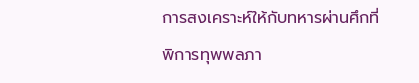การสงเคราะห์ให้กับทหารผ่านศึกที่พิการทุพพลภา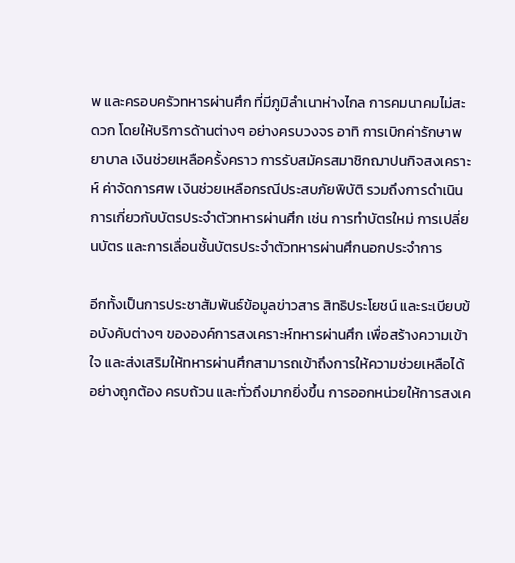พ และครอบครัวทหารผ่านศึก ที่มีภูมิลำเนาห่างไกล การคมนาคมไม่สะดวก โดยให้บริการด้านต่างๆ อย่างครบวงจร อาทิ การเบิกค่ารักษาพยาบาล เงินช่วยเหลือครั้งคราว การรับสมัครสมาชิกฌาปนกิจสงเคราะห์ ค่าจัดการศพ เงินช่วยเหลือกรณีประสบภัยพิบัติ รวมถึงการดำเนินการเกี่ยวกับบัตรประจำตัวทหารผ่านศึก เช่น การทำบัตรใหม่ การเปลี่ยนบัตร และการเลื่อนชั้นบัตรประจำตัวทหารผ่านศึกนอกประจำการ

อีกทั้งเป็นการประชาสัมพันธ์ข้อมูลข่าวสาร สิทธิประโยชน์ และระเบียบข้อบังคับต่างๆ ขององค์การสงเคราะห์ทหารผ่านศึก เพื่อสร้างความเข้าใจ และส่งเสริมให้ทหารผ่านศึกสามารถเข้าถึงการให้ความช่วยเหลือได้อย่างถูกต้อง ครบถ้วน และทั่วถึงมากยิ่งขึ้น การออกหน่วยให้การสงเค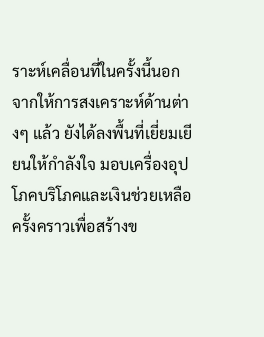ราะห์เคลื่อนที่ในครั้งนี้นอกจากให้การสงเคราะห์ด้านต่างๆ แล้ว ยังได้ลงพื้นที่เยี่ยมเยียนให้กำลังใจ มอบเครื่องอุปโภคบริโภคและเงินช่วยเหลือครั้งคราวเพื่อสร้างข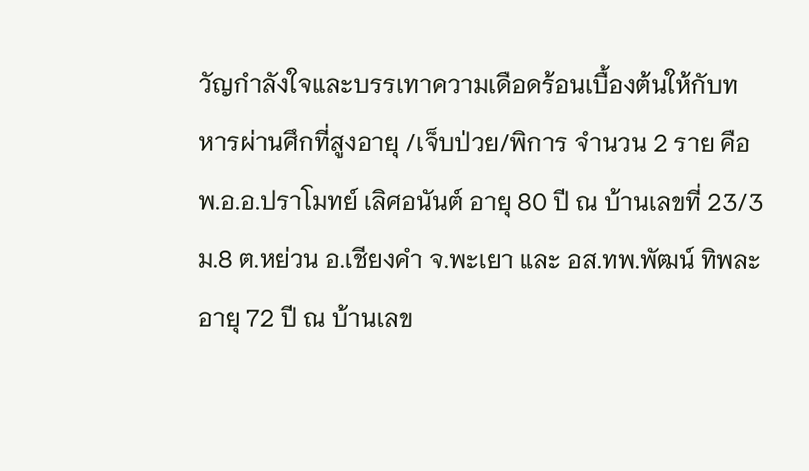วัญกำลังใจและบรรเทาความเดือดร้อนเบื้องต้นให้กับทหารผ่านศึกที่สูงอายุ /เจ็บป่วย/พิการ จำนวน 2 ราย คือ พ.อ.อ.ปราโมทย์ เลิศอนันต์ อายุ 80 ปี ณ บ้านเลขที่ 23/3 ม.8 ต.หย่วน อ.เชียงคำ จ.พะเยา และ อส.ทพ.พัฒน์ ทิพละ อายุ 72 ปี ณ บ้านเลข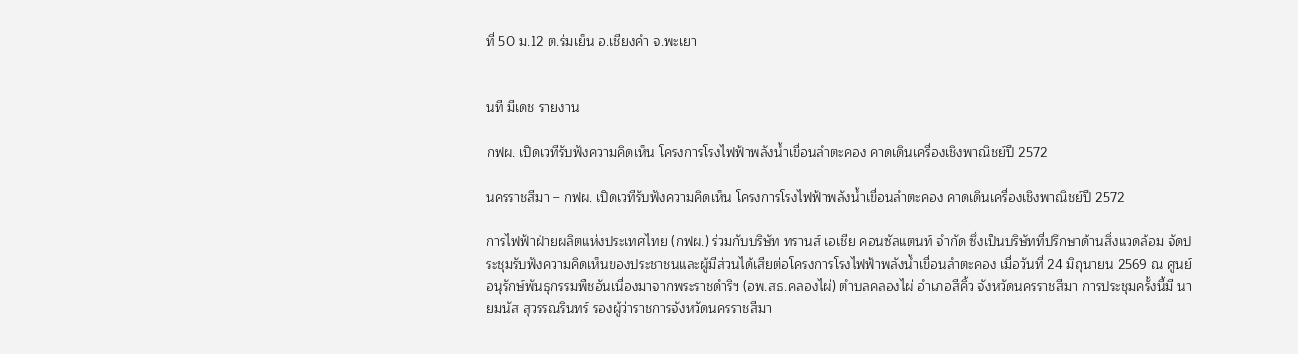ที่ 50 ม.12 ต.ร่มเย็น อ.เชียงคำ จ.พะเยา


นที มีเดช รายงาน

กฟผ. เปิดเวทีรับฟังความคิดเห็น โครงการโรงไฟฟ้าพลังน้ำเขื่อนลำตะคอง คาดเดินเครื่องเชิงพาณิชย์ปี 2572

นครราชสีมา – กฟผ. เปิดเวทีรับฟังความคิดเห็น โครงการโรงไฟฟ้าพลังน้ำเขื่อนลำตะคอง คาดเดินเครื่องเชิงพาณิชย์ปี 2572

การไฟฟ้าฝ่ายผลิตแห่งประเทศไทย (กฟผ.) ร่วมกับบริษัท ทรานส์ เอเชีย คอนซัลแตนท์ จำกัด ซึ่งเป็นบริษัทที่ปรึกษาด้านสิ่งแวดล้อม จัดประชุมรับฟังความคิดเห็นของประชาชนและผู้มีส่วนได้เสียต่อโครงการโรงไฟฟ้าพลังน้ำเขื่อนลำตะคอง เมื่อวันที่ 24 มิถุนายน 2569 ณ ศูนย์อนุรักษ์พันธุกรรมพืชอันเนื่องมาจากพระราชดำริฯ (อพ.สธ.คลองไผ่) ตำบลคลองไผ่ อำเภอสีคิ้ว จังหวัดนครราชสีมา การประชุมครั้งนี้มี นายมนัส สุวรรณรินทร์ รองผู้ว่าราชการจังหวัดนครราชสีมา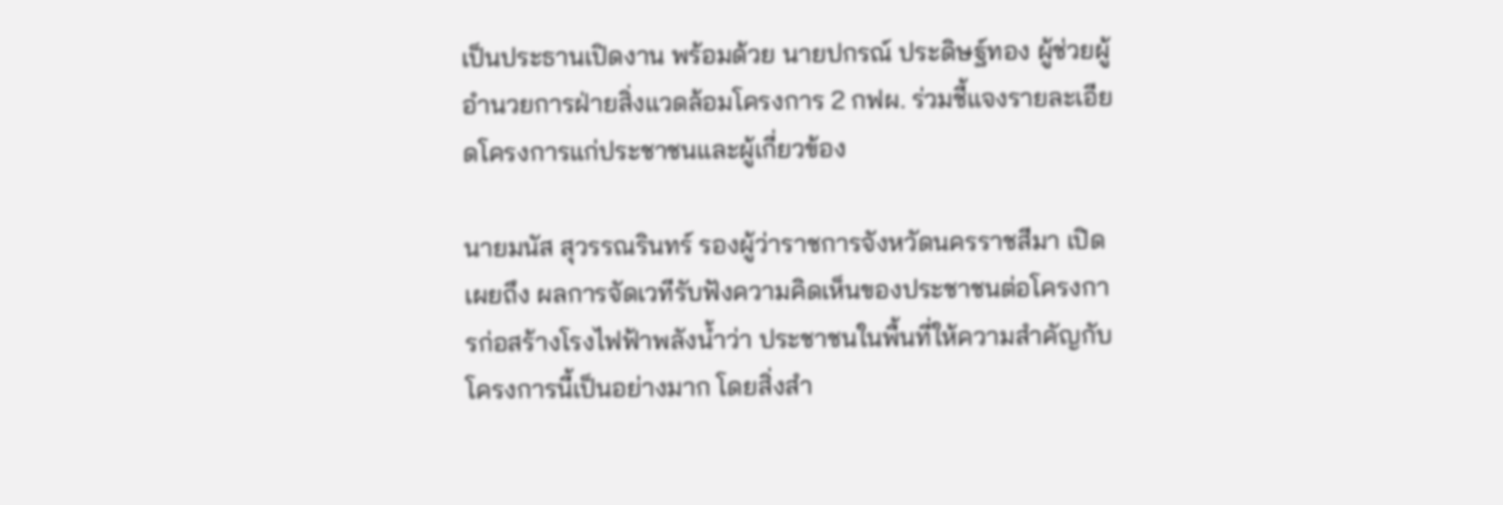เป็นประธานเปิดงาน พร้อมด้วย นายปกรณ์ ประดิษฐ์ทอง ผู้ช่วยผู้อำนวยการฝ่ายสิ่งแวดล้อมโครงการ 2 กฟผ. ร่วมชี้แจงรายละเอียดโครงการแก่ประชาชนและผู้เกี่ยวข้อง

นายมนัส สุวรรณรินทร์ รองผู้ว่าราชการจังหวัดนครราชสีมา เปิดเผยถึง ผลการจัดเวทีรับฟังความคิดเห็นของประชาชนต่อโครงการก่อสร้างโรงไฟฟ้าพลังน้ำว่า ประชาชนในพื้นที่ให้ความสำคัญกับโครงการนี้เป็นอย่างมาก โดยสิ่งสำ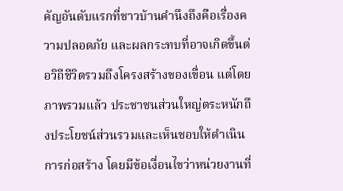คัญอันดับแรกที่ชาวบ้านคำนึงถึงคือเรื่องความปลอดภัย และผลกระทบที่อาจเกิดขึ้นต่อวิถีชีวิตรวมถึงโครงสร้างของเขื่อน แต่โดยภาพรวมแล้ว ประชาชนส่วนใหญ่ตระหนักถึงประโยชน์ส่วนรวมและเห็นชอบให้ดำเนินการก่อสร้าง โดยมีข้อเงื่อนไขว่าหน่วยงานที่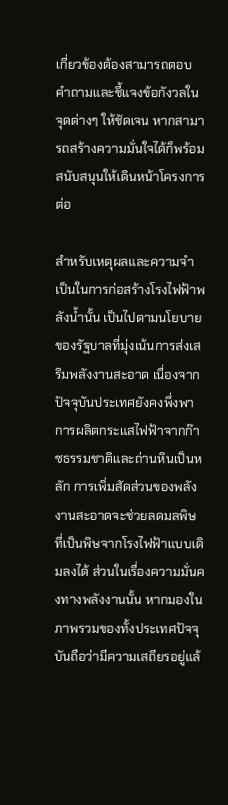เกี่ยวข้องต้องสามารถตอบคำถามและชี้แจงข้อกังวลในจุดต่างๆ ให้ชัดเจน หากสามารถสร้างความมั่นใจได้ก็พร้อมสนับสนุนให้เดินหน้าโครงการต่อ

สำหรับเหตุผลและความจำเป็นในการก่อสร้างโรงไฟฟ้าพลังน้ำนั้น เป็นไปตามนโยบายของรัฐบาลที่มุ่งเน้นการส่งเสริมพลังงานสะอาด เนื่องจากปัจจุบันประเทศยังคงพึ่งพาการผลิตกระแสไฟฟ้าจากก๊าซธรรมชาติและถ่านหินเป็นหลัก การเพิ่มสัดส่วนของพลังงานสะอาดจะช่วยลดมลพิษที่เป็นพิษจากโรงไฟฟ้าแบบเดิมลงได้ ส่วนในเรื่องความมั่นคงทางพลังงานนั้น หากมองในภาพรวมของทั้งประเทศปัจจุบันถือว่ามีความเสถียรอยู่แล้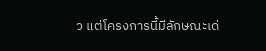ว แต่โครงการนี้มีลักษณะเด่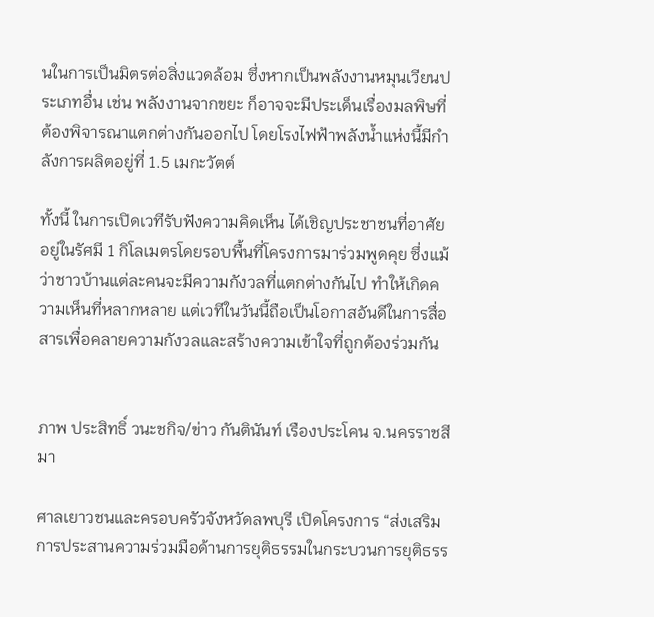นในการเป็นมิตรต่อสิ่งแวดล้อม ซึ่งหากเป็นพลังงานหมุนเวียนประเภทอื่น เช่น พลังงานจากขยะ ก็อาจจะมีประเด็นเรื่องมลพิษที่ต้องพิจารณาแตกต่างกันออกไป โดยโรงไฟฟ้าพลังน้ำแห่งนี้มีกำลังการผลิตอยู่ที่ 1.5 เมกะวัตต์

ทั้งนี้ ในการเปิดเวทีรับฟังความคิดเห็น ได้เชิญประชาชนที่อาศัยอยู่ในรัศมี 1 กิโลเมตรโดยรอบพื้นที่โครงการมาร่วมพูดคุย ซึ่งแม้ว่าชาวบ้านแต่ละคนจะมีความกังวลที่แตกต่างกันไป ทำให้เกิดความเห็นที่หลากหลาย แต่เวทีในวันนี้ถือเป็นโอกาสอันดีในการสื่อสารเพื่อคลายความกังวลและสร้างความเข้าใจที่ถูกต้องร่วมกัน


ภาพ ประสิทธิ์ วนะชกิจ/ข่าว กันตินันท์ เรืองประโคน จ.นครราชสีมา

ศาลเยาวชนและครอบครัวจังหวัดลพบุรี เปิดโครงการ “ส่งเสริมการประสานความร่วมมือด้านการยุติธรรมในกระบวนการยุติธรร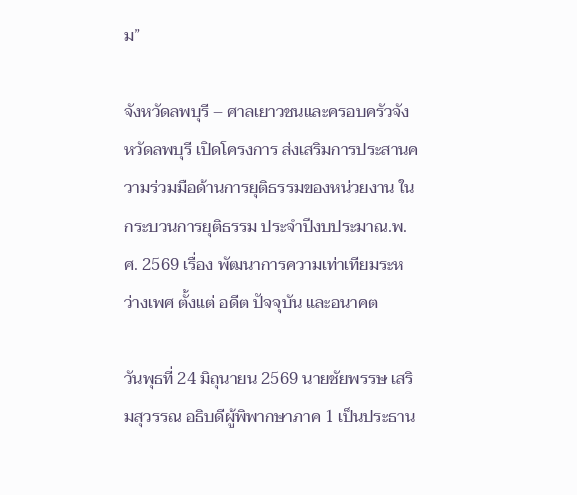ม”

จังหวัดลพบุรี – ศาลเยาวชนและครอบครัวจังหวัดลพบุรี เปิดโครงการ ส่งเสริมการประสานความร่วมมือด้านการยุติธรรมของหน่วยงาน ในกระบวนการยุติธรรม ประจำปีงบประมาณ.พ.ศ. 2569 เรื่อง พัฒนาการความเท่าเทียมระหว่างเพศ ตั้งแต่ อดีต ปัจจุบัน และอนาคต

วันพุธที่ 24 มิถุนายน 2569 นายชัยพรรษ เสริมสุวรรณ อธิบดีผู้พิพากษาภาค 1 เป็นประธาน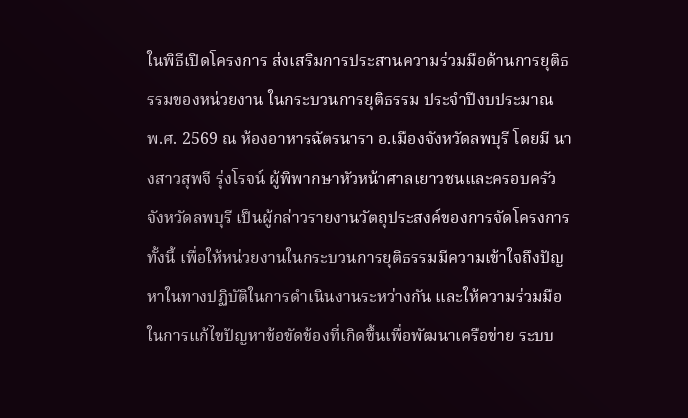ในพิธีเปิดโครงการ ส่งเสริมการประสานความร่วมมือด้านการยุติธรรมของหน่วยงาน ในกระบวนการยุติธรรม ประจำปีงบประมาณ พ.ศ. 2569 ณ ห้องอาหารฉัตรนารา อ.เมืองจังหวัดลพบุรี โดยมี นางสาวสุพจี รุ่งโรจน์ ผู้พิพากษาหัวหน้าศาลเยาวชนและครอบครัวจังหวัดลพบุรี เป็นผู้กล่าวรายงานวัตถุประสงค์ของการจัดโครงการ ทั้งนี้ เพื่อให้หน่วยงานในกระบวนการยุติธรรมมีความเข้าใจถึงปัญหาในทางปฏิบัติในการดำเนินงานระหว่างกัน และให้ความร่วมมือในการแก้ไขปัญหาข้อขัดข้องที่เกิดขึ้นเพื่อพัฒนาเครือข่าย ระบบ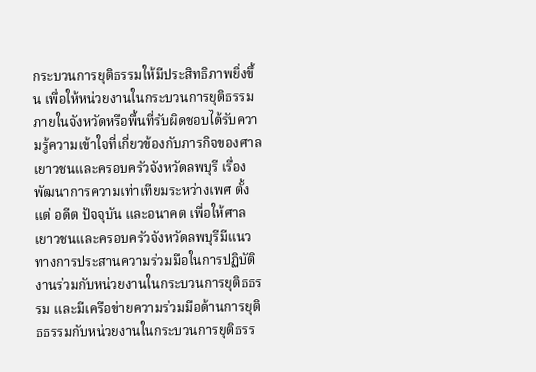กระบวนการยุติธรรมให้มีประสิทธิภาพยิ่งขึ้น เพื่อให้หน่วยงานในกระบวนการยุติธรรมภายในจังหวัดหรือพื้นที่รับผิดชอบได้รับความรู้ความเข้าใจที่เกี่ยวข้องกับภารกิจของศาลเยาวชนและครอบครัวจังหวัดลพบุรี เรื่อง พัฒนาการความเท่าเทียมระหว่างเพศ ตั้งแต่ อดีต ปัจจุบัน และอนาคต เพื่อให้ศาลเยาวชนและครอบครัวจังหวัดลพบุรีมีแนวทางการประสานความร่วมมือในการปฏิบัติงานร่วมกับหน่วยงานในกระบวนการยุติธธรรม และมีเครือข่ายความร่วมมือด้านการยุติธธรรมกับหน่วยงานในกระบวนการยุติธรร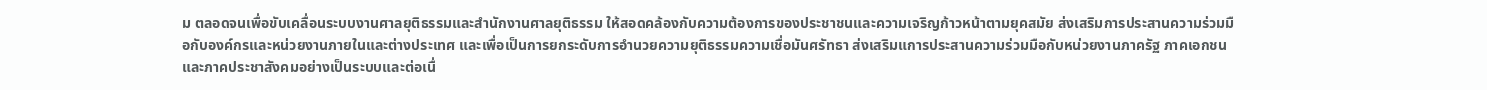ม ตลอดจนเพื่อขับเคลื่อนระบบงานศาลยุติธรรมและสำนักงานศาลยุติธรรม ให้สอดคล้องกับความต้องการของประชาชนและความเจริญก้าวหน้าตามยุคสมัย ส่งเสริมการประสานความร่วมมือกับองค์กรและหน่วยงานภายในและต่างประเทศ และเพื่อเป็นการยกระดับการอำนวยความยุติธรรมความเชื่อมันศรัทธา ส่งเสริมแการประสานความร่วมมือกับหน่วยงานภาครัฐ ภาคเอกชน และภาคประชาสังคมอย่างเป็นระบบและต่อเนื่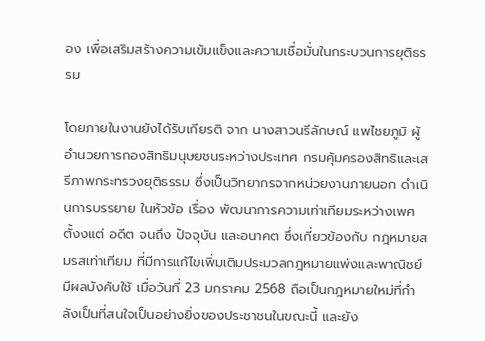อง เพื่อเสริมสร้างความเข้มแข็งและความเชื่อมั่นในกระบวนการยุติธรรม

โดยภายในงานยังได้รับเกียรติ จาก นางสาวนรีลักษณ์ แพไชยภูมิ ผู้อำนวยการกองสิทธิมนุษยชนระหว่างประเทศ กรมคุ้มครองสิทธิและเสรีภาพกระทรวงยุติธรรม ซึ่งเป็นวิทยากรจากหน่วยงานภายนอก ดำเนินการบรรยาย ในหัวข้อ เรื่อง พัฒนาการความเท่าเทียมระหว่างเพศ ตั้งงแต่ อดีต จนถึง ปัจจุบัน และอนาคต ซึ่งเกี่ยวข้องกับ กฎหมายสมรสเท่าเทียม ที่มีการแก้ไขเพิ่มเติมประมวลกฎหมายแพ่งและพาณิชย์ มีผลบังคับใช้ เมื่อวันที่ 23 มกราคม 2568 ถือเป็นกฎหมายใหม่ที่กำลังเป็นที่สนใจเป็นอย่างยิ่งของประชาชนในขณะนี้ และยัง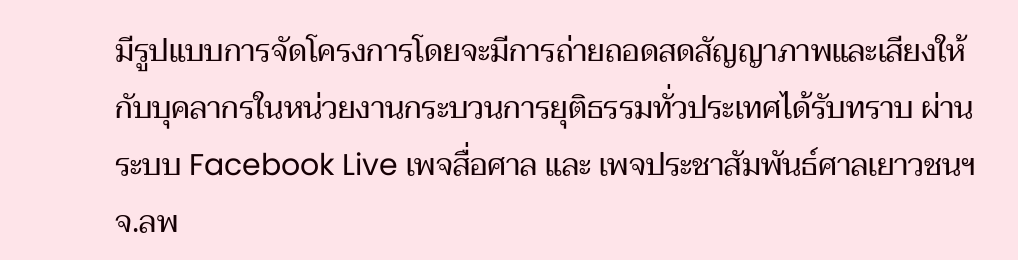มีรูปแบบการจัดโครงการโดยจะมีการถ่ายถอดสดสัญญาภาพและเสียงให้กับบุคลากรในหน่วยงานกระบวนการยุติธรรมทั่วประเทศได้รับทราบ ผ่านระบบ Facebook Live เพจสื่อศาล และ เพจประชาสัมพันธ์ศาลเยาวชนฯ จ.ลพ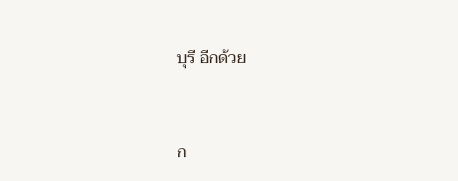บุรี อีกด้วย


ก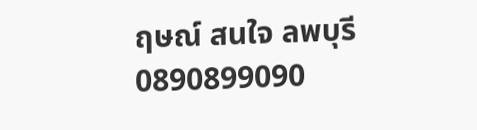ฤษณ์ สนใจ ลพบุรี 0890899090